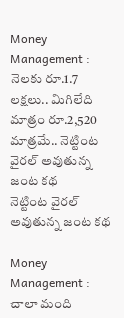Money Management : నెలకు రూ.1.7 లక్షలు.. మిగిలేది మాత్రం రూ.2,520 మాత్రమే.. నెట్టింట వైరల్ అవుతున్న జంట కథ
నెట్టింట వైరల్ అవుతున్న జంట కథ

Money Management : చాలా మంది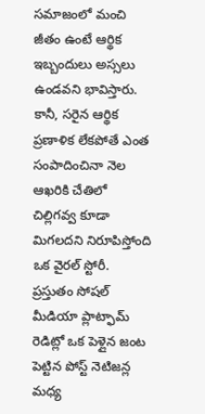సమాజంలో మంచి జీతం ఉంటే ఆర్థిక ఇబ్బందులు అస్సలు ఉండవని భావిస్తారు. కానీ, సరైన ఆర్థిక ప్రణాళిక లేకపోతే ఎంత సంపాదించినా నెల ఆఖరికి చేతిలో చిల్లిగవ్వ కూడా మిగలదని నిరూపిస్తోంది ఒక వైరల్ స్టోరీ. ప్రస్తుతం సోషల్ మీడియా ప్లాట్ఫామ్ రెడిట్లో ఒక పెళ్లైన జంట పెట్టిన పోస్ట్ నెటిజన్ల మధ్య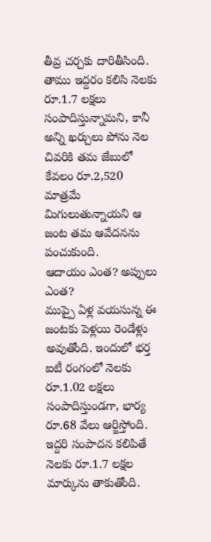తీవ్ర చర్చకు దారితీసింది. తాము ఇద్దరం కలిసి నెలకు రూ.1.7 లక్షలు సంపాదిస్తున్నామని, కానీ అన్ని ఖర్చులు పోను నెల చివరికి తమ జేబులో కేవలం రూ.2,520 మాత్రమే మిగులుతున్నాయని ఆ జంట తమ ఆవేదనను పంచుకుంది.
ఆదాయం ఎంత? అప్పులు ఎంత?
ముప్పై ఏళ్ల వయసున్న ఈ జంటకు పెళ్లయి రెండేళ్లు అవుతోంది. ఇందులో భర్త ఐటీ రంగంలో నెలకు రూ.1.02 లక్షలు సంపాదిస్తుండగా, భార్య రూ.68 వేలు ఆర్జిస్తోంది. ఇద్దరి సంపాదన కలిపితే నెలకు రూ.1.7 లక్షల మార్కును తాకుతోంది.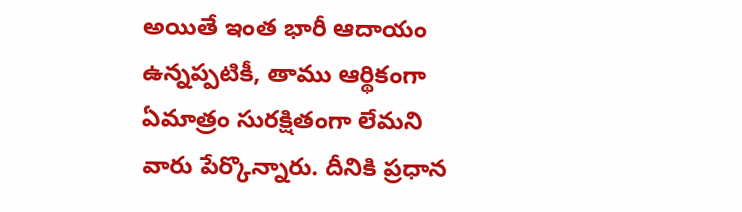అయితే ఇంత భారీ ఆదాయం ఉన్నప్పటికీ, తాము ఆర్థికంగా ఏమాత్రం సురక్షితంగా లేమని వారు పేర్కొన్నారు. దీనికి ప్రధాన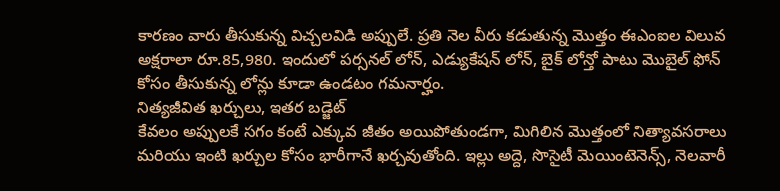కారణం వారు తీసుకున్న విచ్చలవిడి అప్పులే. ప్రతి నెల వీరు కడుతున్న మొత్తం ఈఎంఐల విలువ అక్షరాలా రూ.85,980. ఇందులో పర్సనల్ లోన్, ఎడ్యుకేషన్ లోన్, బైక్ లోన్తో పాటు మొబైల్ ఫోన్ కోసం తీసుకున్న లోన్లు కూడా ఉండటం గమనార్హం.
నిత్యజీవిత ఖర్చులు, ఇతర బడ్జెట్
కేవలం అప్పులకే సగం కంటే ఎక్కువ జీతం అయిపోతుండగా, మిగిలిన మొత్తంలో నిత్యావసరాలు మరియు ఇంటి ఖర్చుల కోసం భారీగానే ఖర్చవుతోంది. ఇల్లు అద్దె, సొసైటీ మెయింటెనెన్స్, నెలవారీ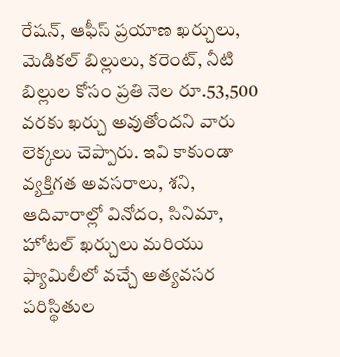రేషన్, ఆఫీస్ ప్రయాణ ఖర్చులు, మెడికల్ బిల్లులు, కరెంట్, నీటి బిల్లుల కోసం ప్రతి నెల రూ.53,500 వరకు ఖర్చు అవుతోందని వారు లెక్కలు చెప్పారు. ఇవి కాకుండా వ్యక్తిగత అవసరాలు, శని, ఆదివారాల్లో వినోదం, సినిమా, హోటల్ ఖర్చులు మరియు ఫ్యామిలీలో వచ్చే అత్యవసర పరిస్థితుల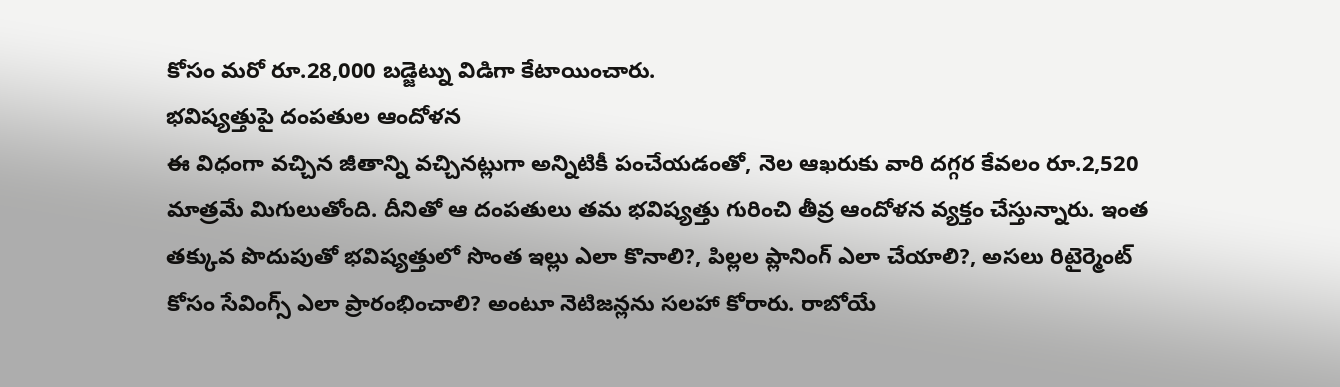కోసం మరో రూ.28,000 బడ్జెట్ను విడిగా కేటాయించారు.
భవిష్యత్తుపై దంపతుల ఆందోళన
ఈ విధంగా వచ్చిన జీతాన్ని వచ్చినట్లుగా అన్నిటికీ పంచేయడంతో, నెల ఆఖరుకు వారి దగ్గర కేవలం రూ.2,520 మాత్రమే మిగులుతోంది. దీనితో ఆ దంపతులు తమ భవిష్యత్తు గురించి తీవ్ర ఆందోళన వ్యక్తం చేస్తున్నారు. ఇంత తక్కువ పొదుపుతో భవిష్యత్తులో సొంత ఇల్లు ఎలా కొనాలి?, పిల్లల ప్లానింగ్ ఎలా చేయాలి?, అసలు రిటైర్మెంట్ కోసం సేవింగ్స్ ఎలా ప్రారంభించాలి? అంటూ నెటిజన్లను సలహా కోరారు. రాబోయే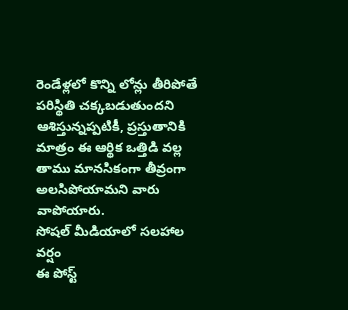రెండేళ్లలో కొన్ని లోన్లు తీరిపోతే పరిస్థితి చక్కబడుతుందని ఆశిస్తున్నప్పటికీ, ప్రస్తుతానికి మాత్రం ఈ ఆర్థిక ఒత్తిడి వల్ల తాము మానసికంగా తీవ్రంగా అలసిపోయామని వారు వాపోయారు.
సోషల్ మీడియాలో సలహాల వర్షం
ఈ పోస్ట్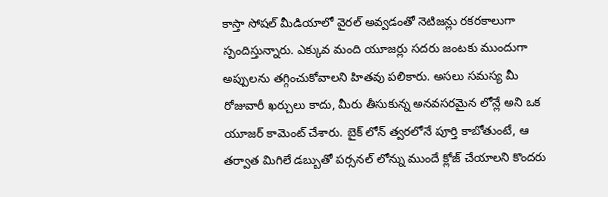కాస్తా సోషల్ మీడియాలో వైరల్ అవ్వడంతో నెటిజన్లు రకరకాలుగా స్పందిస్తున్నారు. ఎక్కువ మంది యూజర్లు సదరు జంటకు ముందుగా అప్పులను తగ్గించుకోవాలని హితవు పలికారు. అసలు సమస్య మీ రోజువారీ ఖర్చులు కాదు, మీరు తీసుకున్న అనవసరమైన లోన్లే అని ఒక యూజర్ కామెంట్ చేశారు. బైక్ లోన్ త్వరలోనే పూర్తి కాబోతుంటే, ఆ తర్వాత మిగిలే డబ్బుతో పర్సనల్ లోన్ను ముందే క్లోజ్ చేయాలని కొందరు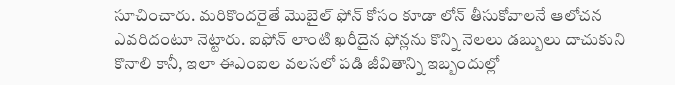సూచించారు. మరికొందరైతే మొబైల్ ఫోన్ కోసం కూడా లోన్ తీసుకోవాలనే ఆలోచన ఎవరిదంటూ నెట్టారు. ఐఫోన్ లాంటి ఖరీదైన ఫోన్లను కొన్ని నెలలు డబ్బులు దాచుకుని కొనాలి కానీ, ఇలా ఈఎంఐల వలసలో పడి జీవితాన్ని ఇబ్బందుల్లో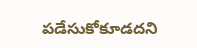పడేసుకోకూడదని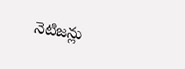నెటిజన్లు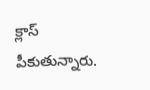క్లాస్ పీకుతున్నారు.